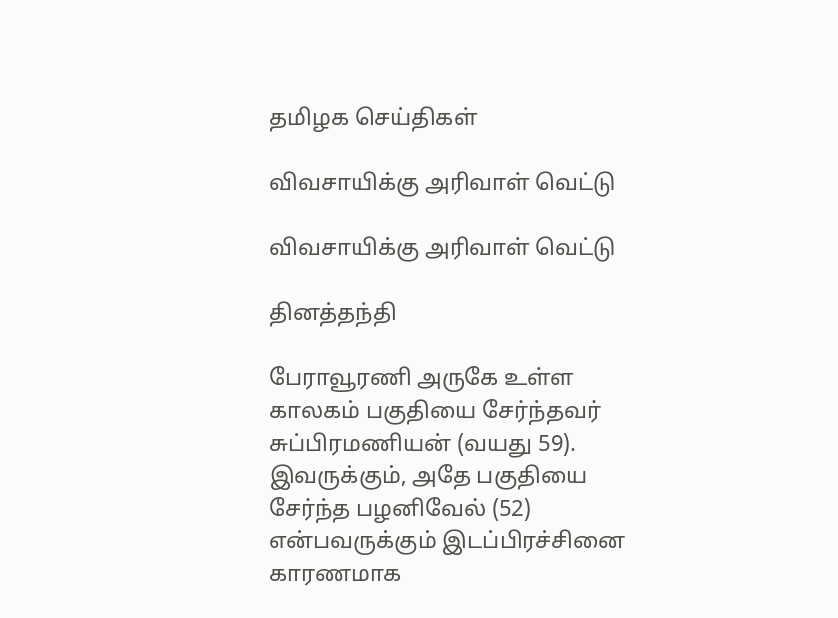தமிழக செய்திகள்

விவசாயிக்கு அரிவாள் வெட்டு

விவசாயிக்கு அரிவாள் வெட்டு

தினத்தந்தி

பேராவூரணி அருகே உள்ள காலகம் பகுதியை சேர்ந்தவர் சுப்பிரமணியன் (வயது 59). இவருக்கும், அதே பகுதியை சேர்ந்த பழனிவேல் (52) என்பவருக்கும் இடப்பிரச்சினை காரணமாக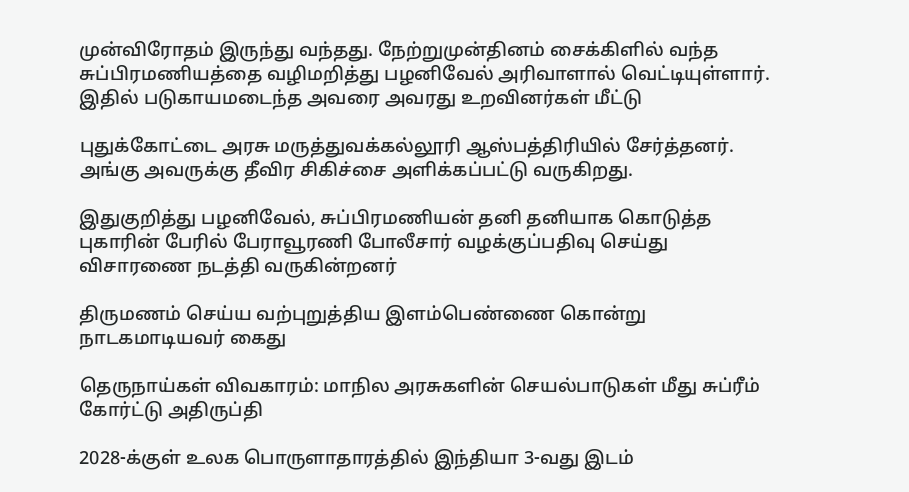முன்விரோதம் இருந்து வந்தது. நேற்றுமுன்தினம் சைக்கிளில் வந்த சுப்பிரமணியத்தை வழிமறித்து பழனிவேல் அரிவாளால் வெட்டியுள்ளார். இதில் படுகாயமடைந்த அவரை அவரது உறவினர்கள் மீட்டு

புதுக்கோட்டை அரசு மருத்துவக்கல்லூரி ஆஸ்பத்திரியில் சேர்த்தனர். அங்கு அவருக்கு தீவிர சிகிச்சை அளிக்கப்பட்டு வருகிறது.

இதுகுறித்து பழனிவேல், சுப்பிரமணியன் தனி தனியாக கொடுத்த புகாரின் பேரில் பேராவூரணி போலீசார் வழக்குப்பதிவு செய்து விசாரணை நடத்தி வருகின்றனர்

திருமணம் செய்ய வற்புறுத்திய இளம்பெண்ணை கொன்று நாடகமாடியவர் கைது

தெருநாய்கள் விவகாரம்: மாநில அரசுகளின் செயல்பாடுகள் மீது சுப்ரீம் கோர்ட்டு அதிருப்தி

2028-க்குள் உலக பொருளாதாரத்தில் இந்தியா 3-வது இடம்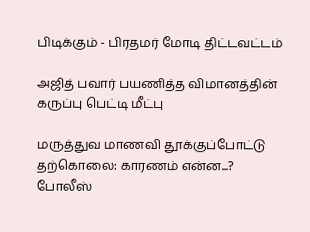பிடிக்கும் - பிரதமர் மோடி திட்டவட்டம்

அஜித் பவார் பயணித்த விமானத்தின் கருப்பு பெட்டி மீட்பு

மருத்துவ மாணவி தூக்குப்போட்டு தற்கொலை: காரணம் என்ன...? போலீஸ்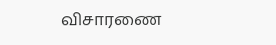விசாரணை